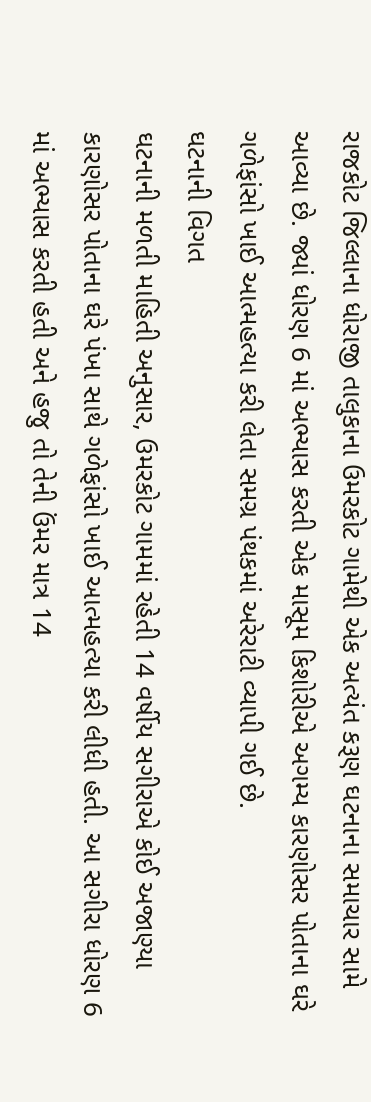રાજકોટ જિલ્લાના ધોરાજી તાલુકાના ઉમરકોટ ગામેથી એક અત્યંત કરૂણ ઘટનાના સમાચાર સામે આવ્યા છે. જ્યાં ધોરણ 6 માં અભ્યાસ કરતી એક માસૂમ કિશોરીએ અગમ્ય કારણોસર પોતાના ઘરે ગળેફાંસો ખાઈ આત્મહત્યા કરી લેતા સમગ્ર પંથકમાં અરેરાટી વ્યાપી ગઈ છે.
ઘટનાની વિગત
ઘટનાની મળતી માહિતી અનુસાર, ઉમરકોટ ગામમાં રહેતી 14 વર્ષીય સગીરાએ કોઈ અજાણ્યા કારણોસર પોતાના ઘરે પંખા સાથે ગળેફાંસો ખાઈ આત્મહત્યા કરી લીધી હતી. આ સગીરા ધોરણ 6 માં અભ્યાસ કરતી હતી અને હજુ તો તેની ઉંમર માત્ર 14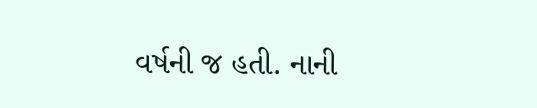વર્ષની જ હતી. નાની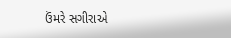ઉંમરે સગીરાએ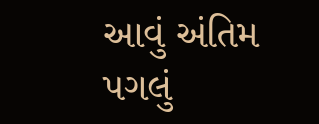આવું અંતિમ પગલું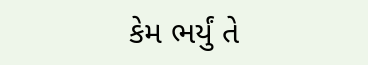કેમ ભર્યું તે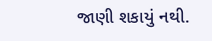જાણી શકાયું નથી.